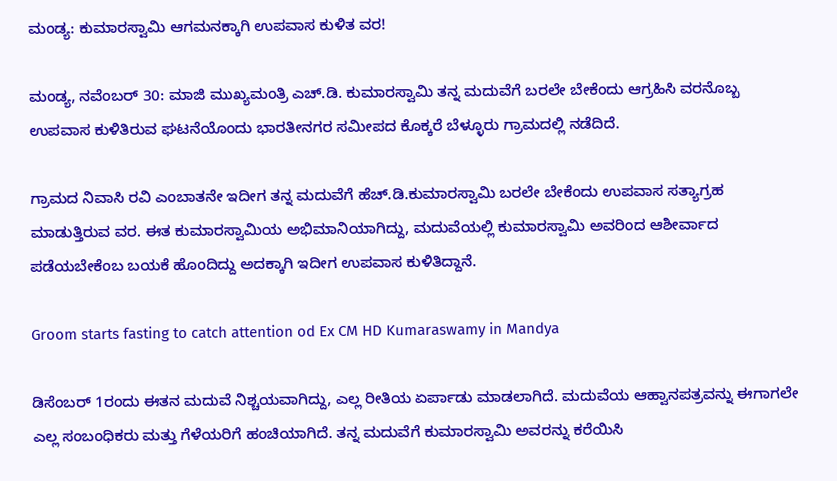ಮಂಡ್ಯ: ಕುಮಾರಸ್ವಾಮಿ ಆಗಮನಕ್ಕಾಗಿ ಉಪವಾಸ ಕುಳಿತ ವರ!

ಮಂಡ್ಯ, ನವೆಂಬರ್ 30: ಮಾಜಿ ಮುಖ್ಯಮಂತ್ರಿ ಎಚ್.ಡಿ. ಕುಮಾರಸ್ವಾಮಿ ತನ್ನ ಮದುವೆಗೆ ಬರಲೇ ಬೇಕೆಂದು ಆಗ್ರಹಿಸಿ ವರನೊಬ್ಬ ಉಪವಾಸ ಕುಳಿತಿರುವ ಘಟನೆಯೊಂದು ಭಾರತೀನಗರ ಸಮೀಪದ ಕೊಕ್ಕರೆ ಬೆಳ್ಳೂರು ಗ್ರಾಮದಲ್ಲಿ ನಡೆದಿದೆ.

ಗ್ರಾಮದ ನಿವಾಸಿ ರವಿ ಎಂಬಾತನೇ ಇದೀಗ ತನ್ನ ಮದುವೆಗೆ ಹೆಚ್.ಡಿ.ಕುಮಾರಸ್ವಾಮಿ ಬರಲೇ ಬೇಕೆಂದು ಉಪವಾಸ ಸತ್ಯಾಗ್ರಹ ಮಾಡುತ್ತಿರುವ ವರ. ಈತ ಕುಮಾರಸ್ವಾಮಿಯ ಅಭಿಮಾನಿಯಾಗಿದ್ದು, ಮದುವೆಯಲ್ಲಿ ಕುಮಾರಸ್ವಾಮಿ ಅವರಿಂದ ಆಶೀರ್ವಾದ ಪಡೆಯಬೇಕೆಂಬ ಬಯಕೆ ಹೊಂದಿದ್ದು ಅದಕ್ಕಾಗಿ ಇದೀಗ ಉಪವಾಸ ಕುಳಿತಿದ್ದಾನೆ.

Groom starts fasting to catch attention od Ex CM HD Kumaraswamy in Mandya

ಡಿಸೆಂಬರ್ 1ರಂದು ಈತನ ಮದುವೆ ನಿಶ್ಚಯವಾಗಿದ್ದು, ಎಲ್ಲ ರೀತಿಯ ಏರ್ಪಾಡು ಮಾಡಲಾಗಿದೆ. ಮದುವೆಯ ಆಹ್ವಾನಪತ್ರವನ್ನು ಈಗಾಗಲೇ ಎಲ್ಲ ಸಂಬಂಧಿಕರು ಮತ್ತು ಗೆಳೆಯರಿಗೆ ಹಂಚಿಯಾಗಿದೆ. ತನ್ನ ಮದುವೆಗೆ ಕುಮಾರಸ್ವಾಮಿ ಅವರನ್ನು ಕರೆಯಿಸಿ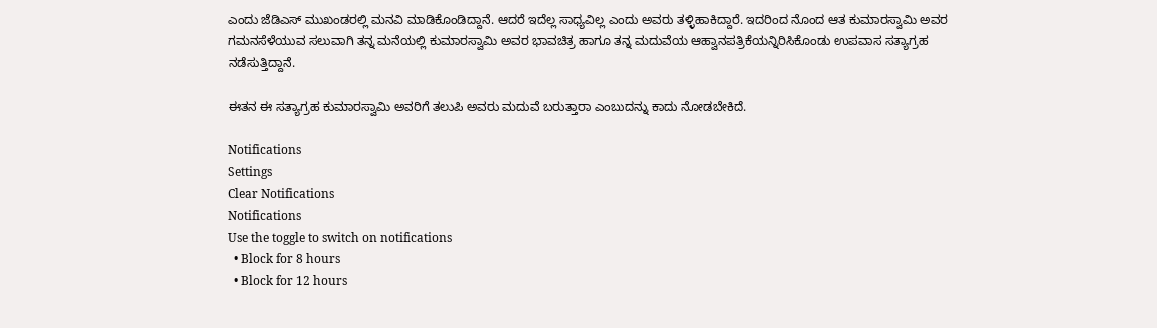ಎಂದು ಜೆಡಿಎಸ್ ಮುಖಂಡರಲ್ಲಿ ಮನವಿ ಮಾಡಿಕೊಂಡಿದ್ದಾನೆ. ಆದರೆ ಇದೆಲ್ಲ ಸಾಧ್ಯವಿಲ್ಲ ಎಂದು ಅವರು ತಳ್ಳಿಹಾಕಿದ್ದಾರೆ. ಇದರಿಂದ ನೊಂದ ಆತ ಕುಮಾರಸ್ವಾಮಿ ಅವರ ಗಮನಸೆಳೆಯುವ ಸಲುವಾಗಿ ತನ್ನ ಮನೆಯಲ್ಲಿ ಕುಮಾರಸ್ವಾಮಿ ಅವರ ಭಾವಚಿತ್ರ ಹಾಗೂ ತನ್ನ ಮದುವೆಯ ಆಹ್ವಾನಪತ್ರಿಕೆಯನ್ನಿರಿಸಿಕೊಂಡು ಉಪವಾಸ ಸತ್ಯಾಗ್ರಹ ನಡೆಸುತ್ತಿದ್ದಾನೆ.

ಈತನ ಈ ಸತ್ಯಾಗ್ರಹ ಕುಮಾರಸ್ವಾಮಿ ಅವರಿಗೆ ತಲುಪಿ ಅವರು ಮದುವೆ ಬರುತ್ತಾರಾ ಎಂಬುದನ್ನು ಕಾದು ನೋಡಬೇಕಿದೆ.

Notifications
Settings
Clear Notifications
Notifications
Use the toggle to switch on notifications
  • Block for 8 hours
  • Block for 12 hours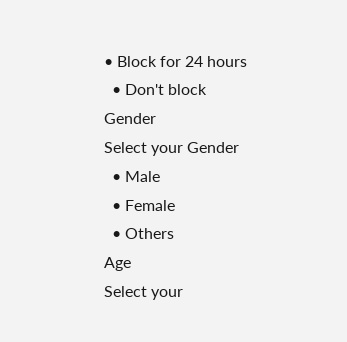• Block for 24 hours
  • Don't block
Gender
Select your Gender
  • Male
  • Female
  • Others
Age
Select your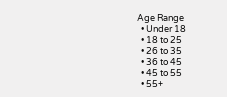Age Range
  • Under 18
  • 18 to 25
  • 26 to 35
  • 36 to 45
  • 45 to 55
  • 55+